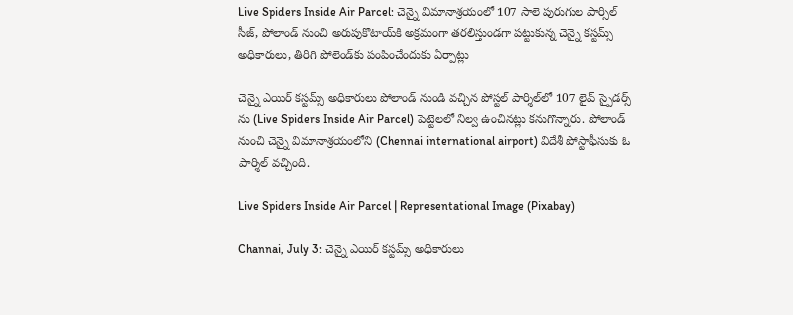Live Spiders Inside Air Parcel: చెన్నై విమానాశ్రయంలో 107 సాలె పురుగుల పార్సిల్ సీజ్, పోలాండ్ నుంచి అరుపుకొటాయ్‌కి అక్రమంగా తరలిస్తుండగా పట్టుకున్న చెన్నై కస్టమ్స్ అధికారులు, తిరిగి పోలెండ్‌కు పంపించేందుకు ఏర్పాట్లు

చెన్నై ఎయిర్ కస్టమ్స్ అధికారులు పోలాండ్ నుండి వచ్చిన పోస్టల్ పార్శిల్‌లో 107 లైవ్ స్పైడర్స్ ను (Live Spiders Inside Air Parcel) పెట్టెలలో నిల్వ ఉంచినట్లు కనుగొన్నారు. పోలాండ్‌ నుంచి చెన్నై విమానాశ్రయంలోని (Chennai international airport) విదేశీ పోస్టాఫీసుకు ఓ పార్శిల్‌ వచ్చింది.

Live Spiders Inside Air Parcel | Representational Image (Pixabay)

Channai, July 3: చెన్నై ఎయిర్ కస్టమ్స్ అధికారులు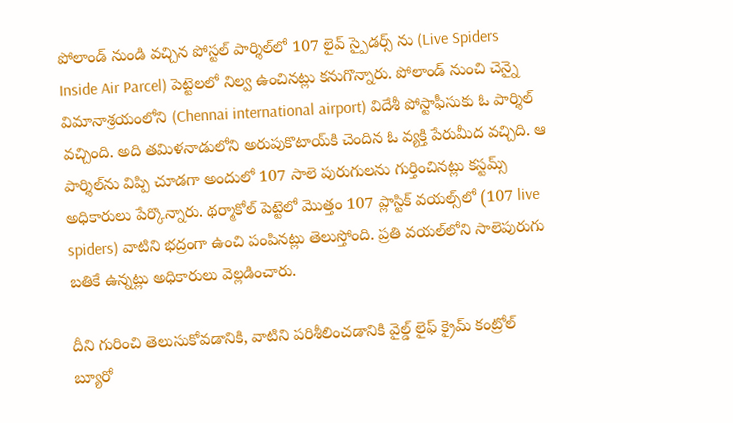పోలాండ్ నుండి వచ్చిన పోస్టల్ పార్శిల్‌లో 107 లైవ్ స్పైడర్స్ ను (Live Spiders Inside Air Parcel) పెట్టెలలో నిల్వ ఉంచినట్లు కనుగొన్నారు. పోలాండ్‌ నుంచి చెన్నై విమానాశ్రయంలోని (Chennai international airport) విదేశీ పోస్టాఫీసుకు ఓ పార్శిల్‌ వచ్చింది. అది తమిళనాడులోని అరుపుకొటాయ్‌కి చెందిన ఓ వ్యక్తి పేరుమీద వచ్చిది. ఆ పార్శిల్‌ను విప్పి చూడగా అందులో 107 సాలె పురుగులను గుర్తించినట్లు కస్టమ్స్ అధికారులు పేర్కొన్నారు. థర్మాకోల్‌ పెట్టెలో మొత్తం 107 ప్లాస్టిక్‌ వయల్స్‌లో (107 live spiders) వాటిని భద్రంగా ఉంచి పంపినట్లు తెలుస్తోంది. ప్రతి వయల్‌లోని సాలెపురుగు బతికే ఉన్నట్లు అధికారులు వెల్లడించారు.

దీని గురించి తెలుసుకోవడానికి, వాటిని పరిశీలించడానికి వైల్డ్ లైఫ్ క్రైమ్ కంట్రోల్ బ్యూరో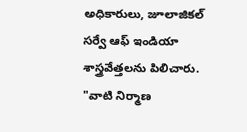అధికారులు, జూలాజికల్ సర్వే ఆఫ్ ఇండియా శాస్త్రవేత్తలను పిలిచారు. "వాటి నిర్మాణ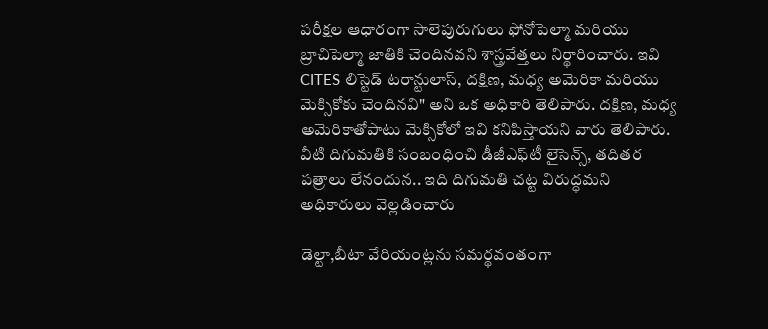పరీక్షల ఆధారంగా సాలెపురుగులు ఫోనోపెల్మా మరియు బ్రాచిపెల్మా జాతికి చెందినవని శాస్త్రవేత్తలు నిర్థారించారు. ఇవి CITES లిస్టెడ్ టరాన్టులాస్, దక్షిణ, మధ్య అమెరికా మరియు మెక్సికోకు చెందినవి" అని ఒక అధికారి తెలిపారు. దక్షిణ, మధ్య అమెరికాతోపాటు మెక్సికోలో ఇవి కనిపిస్తాయని వారు తెలిపారు. వీటి దిగుమతికి సంబంధించి డీజీఎఫ్‌టీ లైసెన్స్‌, తదితర పత్రాలు లేనందున.. ఇది దిగుమతి చట్ట విరుద్ధమని అధికారులు వెల్లడించారు

డెల్టా,బీటా వేరియంట్లను సమర్థవంతంగా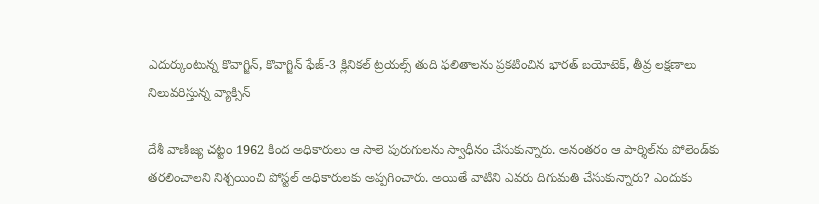ఎదుర్కుంటున్న కొవాగ్జిన్‌, కొవాగ్జిన్‌ ఫేజ్‌-3 క్లినికల్‌ ట్రయల్స్‌ తుది ఫలితాలను ప్రకటించిన భారత్‌ బయోటెక్, తీవ్ర లక్షణాలు నిలువరిస్తున్న వ్యాక్సిన్

దేశీ వాణిజ్య చట్టం 1962 కింద అధికారులు ఆ సాలె పురుగులను స్వాధీనం చేసుకున్నారు. అనంతరం ఆ పార్శిల్‌ను పోలెండ్‌కు తరలించాలని నిశ్చయించి పోస్టల్‌ అధికారులకు అప్పగించారు. అయితే వాటిని ఎవరు దిగుమతి చేసుకున్నారు? ఎందుకు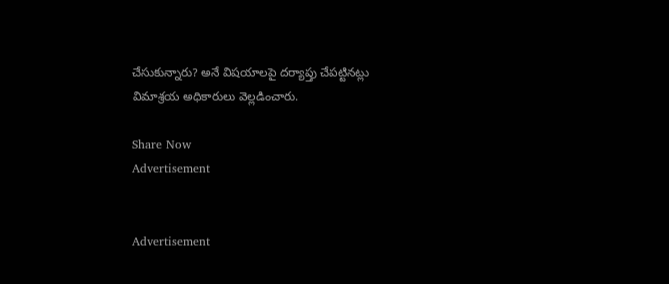చేసుకున్నారు? అనే విషయాలపై దర్యాప్తు చేపట్టినట్లు విమాశ్రయ అధికారులు వెల్లడించారు.

Share Now
Advertisement


Advertisement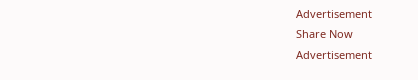Advertisement
Share Now
Advertisement